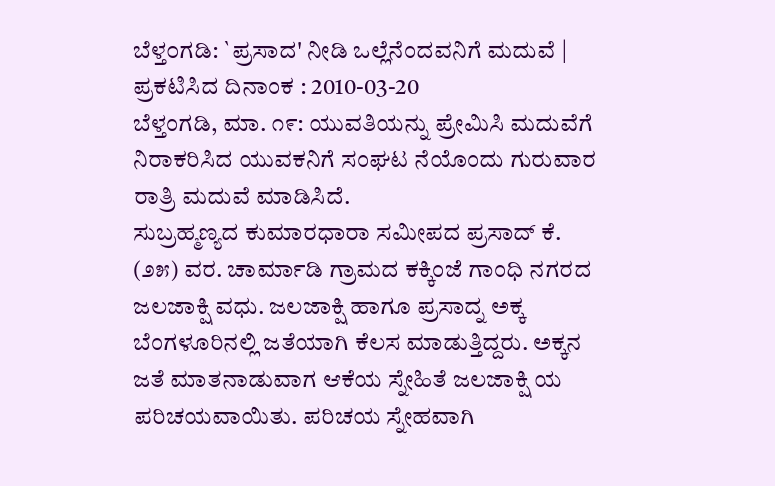ಬೆಳ್ತ೦ಗಡಿ: `ಪ್ರಸಾದ' ನೀಡಿ ಒಲ್ಲೆನೆಂದವನಿಗೆ ಮದುವೆ |
ಪ್ರಕಟಿಸಿದ ದಿನಾಂಕ : 2010-03-20
ಬೆಳ್ತಂಗಡಿ, ಮಾ. ೧೯: ಯುವತಿಯನ್ನು ಪ್ರೇಮಿಸಿ ಮದುವೆಗೆ ನಿರಾಕರಿಸಿದ ಯುವಕನಿಗೆ ಸಂಘಟ ನೆಯೊಂದು ಗುರುವಾರ ರಾತ್ರಿ ಮದುವೆ ಮಾಡಿಸಿದೆ.
ಸುಬ್ರಹ್ಮಣ್ಯದ ಕುಮಾರಧಾರಾ ಸಮೀಪದ ಪ್ರಸಾದ್ ಕೆ. (೨೫) ವರ. ಚಾರ್ಮಾಡಿ ಗ್ರಾಮದ ಕಕ್ಕಿಂಜೆ ಗಾಂಧಿ ನಗರದ ಜಲಜಾಕ್ಷಿ ವಧು. ಜಲಜಾಕ್ಷಿ ಹಾಗೂ ಪ್ರಸಾದ್ನ ಅಕ್ಕ ಬೆಂಗಳೂರಿನಲ್ಲಿ ಜತೆಯಾಗಿ ಕೆಲಸ ಮಾಡುತ್ತಿದ್ದರು. ಅಕ್ಕನ ಜತೆ ಮಾತನಾಡುವಾಗ ಆಕೆಯ ಸ್ನೇಹಿತೆ ಜಲಜಾಕ್ಷಿ ಯ ಪರಿಚಯವಾಯಿತು. ಪರಿಚಯ ಸ್ನೇಹವಾಗಿ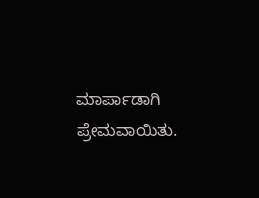ಮಾರ್ಪಾಡಾಗಿ ಪ್ರೇಮವಾಯಿತು.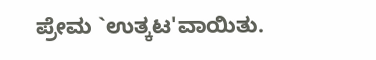ಪ್ರೇಮ `ಉತ್ಕಟ'ವಾಯಿತು.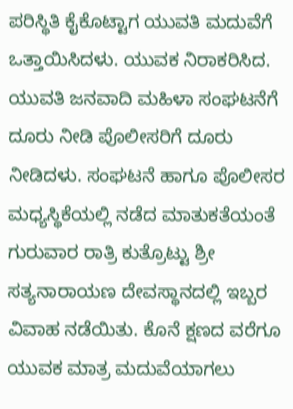ಪರಿಸ್ಥಿತಿ ಕೈಕೊಟ್ಟಾಗ ಯುವತಿ ಮದುವೆಗೆ ಒತ್ತಾಯಿಸಿದಳು. ಯುವಕ ನಿರಾಕರಿಸಿದ.
ಯುವತಿ ಜನವಾದಿ ಮಹಿಳಾ ಸಂಘಟನೆಗೆ ದೂರು ನೀಡಿ ಪೊಲೀಸರಿಗೆ ದೂರು ನೀಡಿದಳು. ಸಂಘಟನೆ ಹಾಗೂ ಪೊಲೀಸರ ಮಧ್ಯಸ್ಥಿಕೆಯಲ್ಲಿ ನಡೆದ ಮಾತುಕತೆಯಂತೆ ಗುರುವಾರ ರಾತ್ರಿ ಕುತ್ರೊಟ್ಟು ಶ್ರೀ ಸತ್ಯನಾರಾಯಣ ದೇವಸ್ಥಾನದಲ್ಲಿ ಇಬ್ಬರ ವಿವಾಹ ನಡೆಯಿತು. ಕೊನೆ ಕ್ಷಣದ ವರೆಗೂ ಯುವಕ ಮಾತ್ರ ಮದುವೆಯಾಗಲು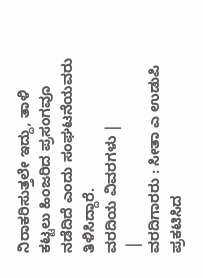ನಿರಾಕರಿಸುತ್ತಲೇ ಇದ್ದು, ತಾಳಿ ಕಟ್ಟಲು ಹಿಂಜರಿದ ಪ್ರಸಂಗವೂ ನಡೆದಿದೆ ಎಂದು ಸಂಘಟನೆಯವರು ತಿಳಿಸಿದ್ದಾರೆ.
ವರದಿಯ ವಿವರಗಳು |
 |
ವರದಿಗಾರರು : ಸೀತಾ ಎ ಉಡುಪಿ
ಪ್ರಕಟಿಸಿದ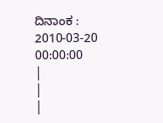ದಿನಾಂಕ : 2010-03-20 00:00:00
|
|
|